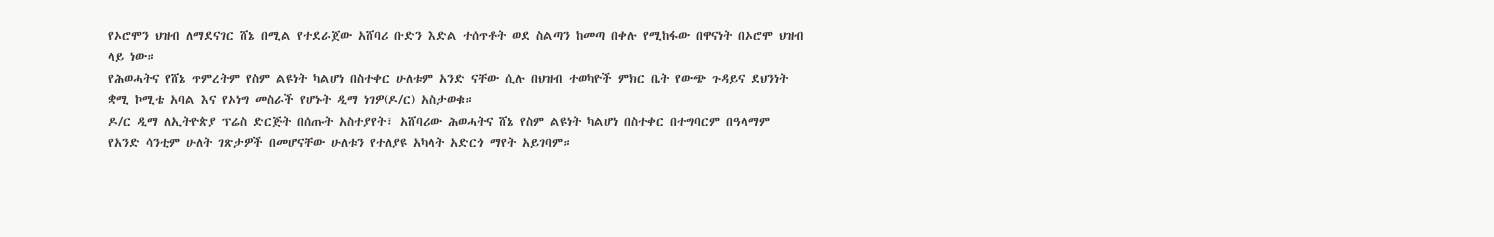የኦሮሞን ህዝብ ለማደናገር ሸኔ በሚል የተደራጀው አሸባሪ ቡድን እድል ተሰጥቶት ወደ ስልጣን ከመጣ በቀሉ የሚከፋው በዋናነት በኦሮሞ ህዝብ ላይ ነው።
የሕወሓትና የሸኔ ጥምረትም የስም ልዩነት ካልሆነ በስተቀር ሁለቱም አንድ ናቸው ሲሉ በህዝብ ተወካዮች ምክር ቤት የውጭ ጉዳይና ደህንነት ቋሚ ኮሚቴ አባል እና የኦነግ መስራች የሆኑት ዲማ ነገዎ(ዶ/ር) አስታወቁ።
ዶ/ር ዲማ ለኢትዮጵያ ፕሬስ ድርጅት በሰጡት አስተያየት፣ አሸባሪው ሕወሓትና ሸኔ የስም ልዩነት ካልሆነ በስተቀር በተግባርም በዓላማም የአንድ ሳንቲም ሁለት ገጽታዎች በመሆናቸው ሁለቱን የተለያዩ አካላት አድርጎ ማየት አይገባም።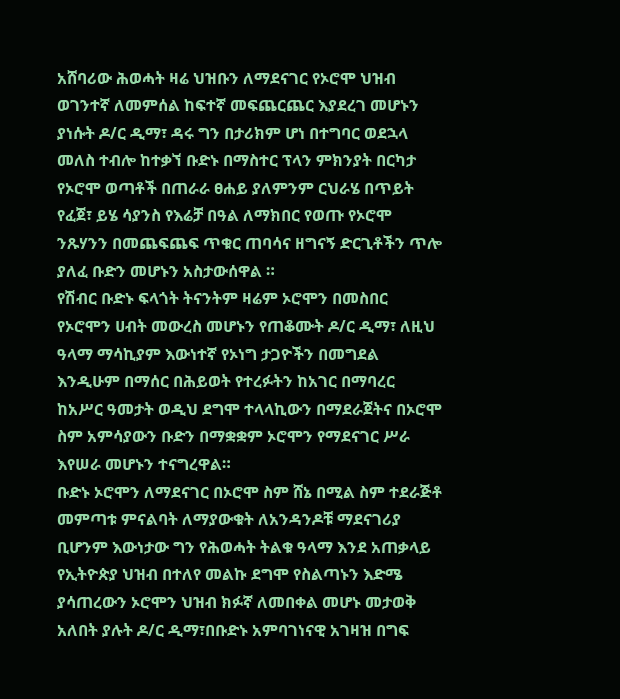አሸባሪው ሕወሓት ዛሬ ህዝቡን ለማደናገር የኦሮሞ ህዝብ ወገንተኛ ለመምሰል ከፍተኛ መፍጨርጨር እያደረገ መሆኑን ያነሱት ዶ/ር ዲማ፣ ዳሩ ግን በታሪክም ሆነ በተግባር ወደኋላ መለስ ተብሎ ከተቃኘ ቡድኑ በማስተር ፕላን ምክንያት በርካታ የኦሮሞ ወጣቶች በጠራራ ፀሐይ ያለምንም ርህራሄ በጥይት የፈጀ፣ ይሄ ሳያንስ የእሬቻ በዓል ለማክበር የወጡ የኦሮሞ ንጹሃንን በመጨፍጨፍ ጥቁር ጠባሳና ዘግናኝ ድርጊቶችን ጥሎ ያለፈ ቡድን መሆኑን አስታውሰዋል ።
የሽብር ቡድኑ ፍላጎት ትናንትም ዛሬም ኦሮሞን በመስበር የኦሮሞን ሀብት መውረስ መሆኑን የጠቆሙት ዶ/ር ዲማ፣ ለዚህ ዓላማ ማሳኪያም እውነተኛ የኦነግ ታጋዮችን በመግደል እንዲሁም በማሰር በሕይወት የተረፉትን ከአገር በማባረር ከአሥር ዓመታት ወዲህ ደግሞ ተላላኪውን በማደራጀትና በኦሮሞ ስም አምሳያውን ቡድን በማቋቋም ኦሮሞን የማደናገር ሥራ እየሠራ መሆኑን ተናግረዋል።
ቡድኑ ኦሮሞን ለማደናገር በኦሮሞ ስም ሸኔ በሚል ስም ተደራጅቶ መምጣቱ ምናልባት ለማያውቁት ለአንዳንዶቹ ማደናገሪያ ቢሆንም እውነታው ግን የሕወሓት ትልቁ ዓላማ እንደ አጠቃላይ የኢትዮጵያ ህዝብ በተለየ መልኩ ደግሞ የስልጣኑን እድሜ ያሳጠረውን ኦሮሞን ህዝብ ክፉኛ ለመበቀል መሆኑ መታወቅ አለበት ያሉት ዶ/ር ዲማ፣በቡድኑ አምባገነናዊ አገዛዝ በግፍ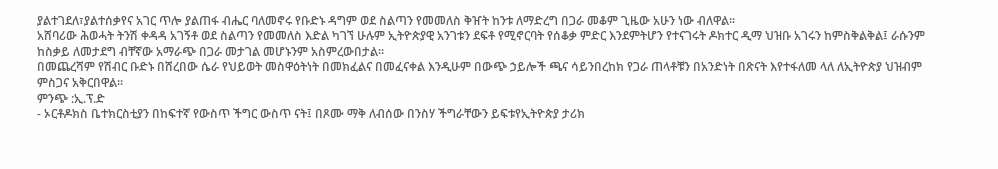ያልተገደለ፣ያልተሰቃየና አገር ጥሎ ያልጠፋ ብሔር ባለመኖሩ የቡድኑ ዳግም ወደ ስልጣን የመመለስ ቅዠት ከንቱ ለማድረግ በጋራ መቆም ጊዜው አሁን ነው ብለዋል።
አሸባሪው ሕወሓት ትንሽ ቀዳዳ አገኝቶ ወደ ስልጣን የመመለስ እድል ካገኘ ሁሉም ኢትዮጵያዊ አንገቱን ደፍቶ የሚኖርባት የሰቆቃ ምድር እንደምትሆን የተናገሩት ዶክተር ዲማ ህዝቡ አገሩን ከምስቅልቅል፤ ራሱንም ከስቃይ ለመታደግ ብቸኛው አማራጭ በጋራ መታገል መሆኑንም አስምረውበታል።
በመጨረሻም የሽብር ቡድኑ በሸረበው ሴራ የህይወት መስዋዕትነት በመክፈልና በመፈናቀል እንዲሁም በውጭ ኃይሎች ጫና ሳይንበረከክ የጋራ ጠላቶቹን በአንድነት በጽናት እየተፋለመ ላለ ለኢትዮጵያ ህዝብም ምስጋና አቅርበዋል።
ምንጭ :ኢ.ፕ.ድ
- ኦርቶዶክስ ቤተክርስቲያን በከፍተኛ የውስጥ ችግር ውስጥ ናት፤ በጾሙ ማቅ ለብሰው በንስሃ ችግራቸውን ይፍቱየኢትዮጵያ ታሪክ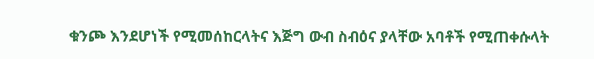ቁንጮ እንደሆነች የሚመሰከርላትና እጅግ ውብ ስብዕና ያላቸው አባቶች የሚጠቀሱላት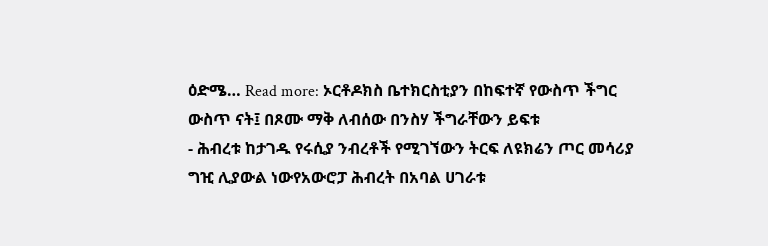ዕድሜ… Read more: ኦርቶዶክስ ቤተክርስቲያን በከፍተኛ የውስጥ ችግር ውስጥ ናት፤ በጾሙ ማቅ ለብሰው በንስሃ ችግራቸውን ይፍቱ
- ሕብረቱ ከታገዱ የሩሲያ ንብረቶች የሚገኘውን ትርፍ ለዩክሬን ጦር መሳሪያ ግዢ ሊያውል ነውየአውሮፓ ሕብረት በአባል ሀገራቱ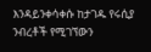እንዳይንቀሳቀሱ ከታገዱ የሩሲያ ንብረቶች የሚገኘውን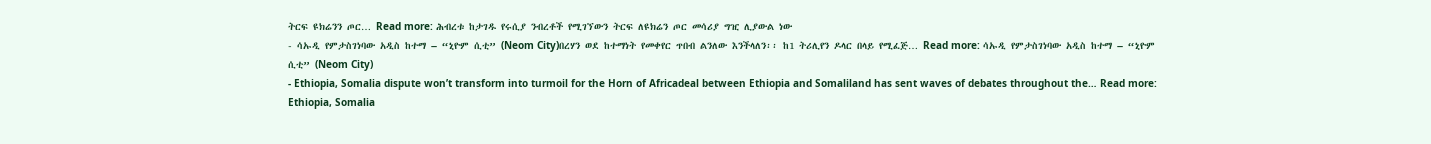ትርፍ ዩክሬንን ጦር… Read more: ሕብረቱ ከታገዱ የሩሲያ ንብረቶች የሚገኘውን ትርፍ ለዩክሬን ጦር መሳሪያ ግዢ ሊያውል ነው
- ሳኡዲ የምታስገነባው አዲስ ከተማ – “ኒዮም ሲቲ” (Neom City)በረሃን ወደ ከተማነት የመቀየር ጥበብ ልንለው እንችላለን፡፡ ከ1 ትሪሊየን ዶላር በላይ የሚፈጅ… Read more: ሳኡዲ የምታስገነባው አዲስ ከተማ – “ኒዮም ሲቲ” (Neom City)
- Ethiopia, Somalia dispute won’t transform into turmoil for the Horn of Africadeal between Ethiopia and Somaliland has sent waves of debates throughout the… Read more: Ethiopia, Somalia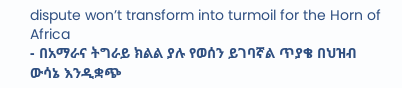dispute won’t transform into turmoil for the Horn of Africa
- በአማራና ትግራይ ክልል ያሉ የወሰን ይገባኛል ጥያቄ በህዝብ ውሳኔ እንዲቋጭ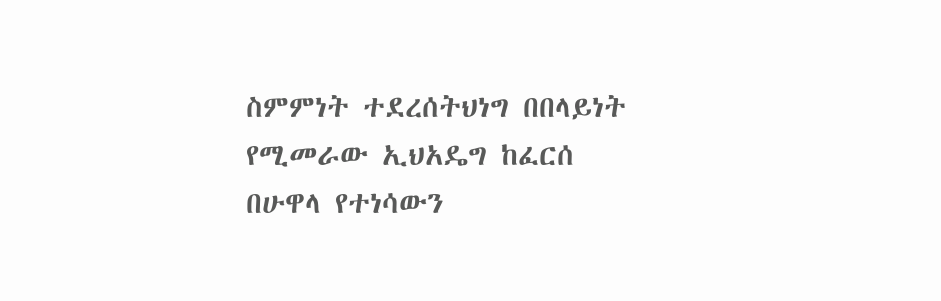ስምምነት ተደረሰትህነግ በበላይነት የሚመራው ኢህአዴግ ከፈርሰ በሁዋላ የተነሳውን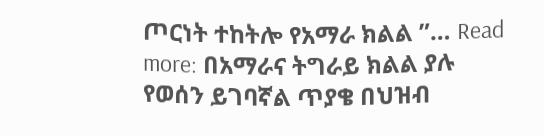ጦርነት ተከትሎ የአማራ ክልል ”… Read more: በአማራና ትግራይ ክልል ያሉ የወሰን ይገባኛል ጥያቄ በህዝብ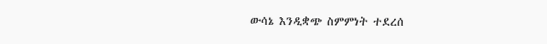ውሳኔ እንዲቋጭ ስምምነት ተደረሰ